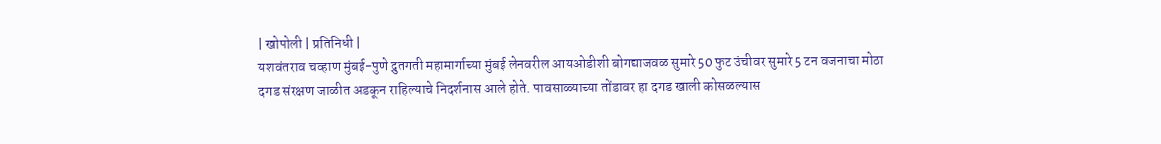| खोपोली | प्रतिनिधी |
यशवंतराव चव्हाण मुंबई-पुणे द्रुतगती महामार्गाच्या मुंबई लेनवरील आयओडीशी बोगद्याजवळ सुमारे 50 फुट उंचीवर सुमारे 5 टन वजनाचा मोठा दगड संरक्षण जाळीत अडकून राहिल्याचे निदर्शनास आले होते. पावसाळ्याच्या तोंडावर हा दगड खाली कोसळल्यास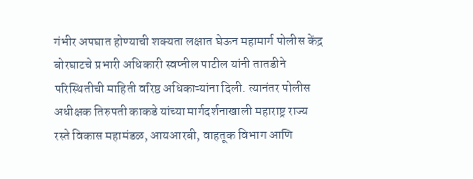गंभीर अपघात होण्याची शक्यता लक्षात घेऊन महामार्ग पोलीस केंद्र बोरघाटचे प्रभारी अधिकारी स्वप्नील पाटील यांनी तातडीने परिस्थितीची माहिती वरिष्ठ अधिकाऱ्यांना दिली. त्यानंतर पोलीस अधीक्षक तिरुपती काकडे यांच्या मार्गदर्शनाखाली महाराष्ट्र राज्य रस्ते विकास महामंडळ, आयआरबी, वाहतूक विभाग आणि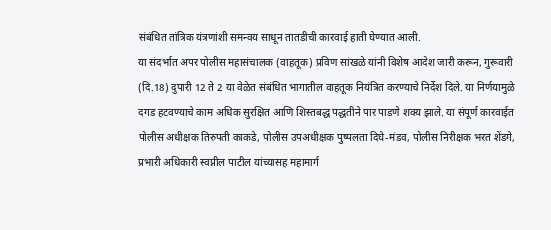संबंधित तांत्रिक यंत्रणांशी समन्वय साधून तातडीची कारवाई हाती घेण्यात आली.
या संदर्भात अपर पोलीस महासंचालक (वाहतूक) प्रविण सांखळे यांनी विशेष आदेश जारी करून, गुरूवारी (दि.18) दुपारी 12 ते 2 या वेळेत संबंधित भागातील वाहतूक नियंत्रित करण्याचे निर्देश दिले. या निर्णयामुळे दगड हटवण्याचे काम अधिक सुरक्षित आणि शिस्तबद्ध पद्धतीने पार पाडणे शक्य झाले. या संपूर्ण कारवाईत पोलीस अधीक्षक तिरुपती काकडे, पोलीस उपअधीक्षक पुष्पलता दिघे-मंडव, पोलीस निरीक्षक भरत शेंडगे, प्रभारी अधिकारी स्वप्नील पाटील यांच्यासह महामार्ग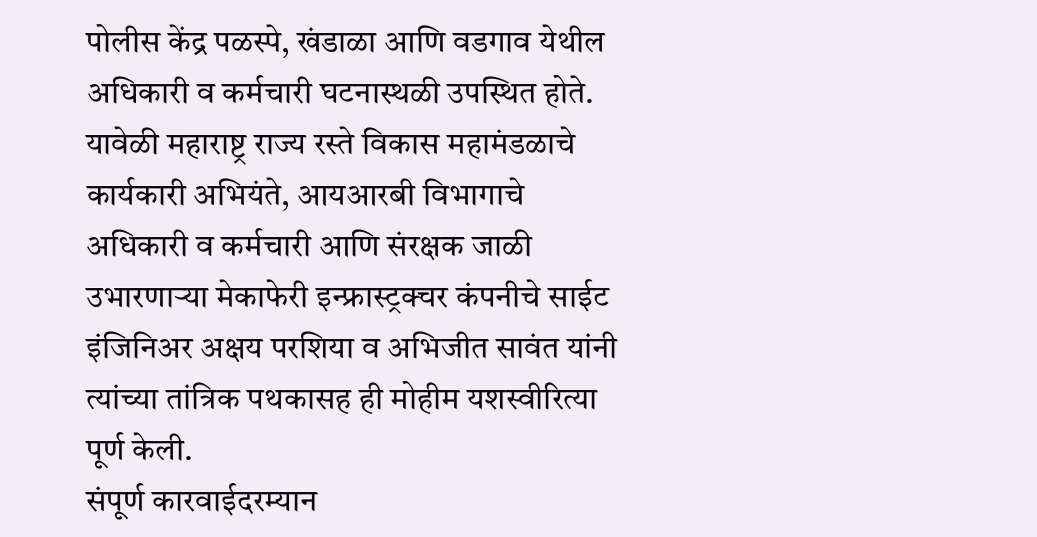पोलीस केंद्र पळस्पे, खंडाळा आणि वडगाव येथील अधिकारी व कर्मचारी घटनास्थळी उपस्थित होते. यावेळी महाराष्ट्र राज्य रस्ते विकास महामंडळाचे कार्यकारी अभियंते, आयआरबी विभागाचे अधिकारी व कर्मचारी आणि संरक्षक जाळी उभारणाऱ्या मेकाफेरी इन्फ्रास्ट्रक्चर कंपनीचे साईट इंजिनिअर अक्षय परशिया व अभिजीत सावंत यांनी त्यांच्या तांत्रिक पथकासह ही मोहीम यशस्वीरित्या पूर्ण केली.
संपूर्ण कारवाईदरम्यान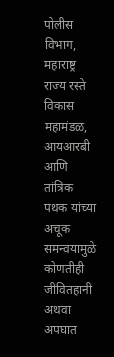पोलीस विभाग, महाराष्ट्र राज्य रस्ते विकास महामंडळ, आयआरबी आणि तांत्रिक पथक यांच्या अचूक समन्वयामुळे कोणतीही जीवितहानी अथवा अपघात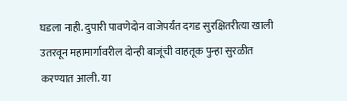घडला नाही. दुपारी पावणेदोन वाजेपर्यंत दगड सुरक्षितरीत्या खाली उतरवून महामार्गावरील दोन्ही बाजूंची वाहतूक पुन्हा सुरळीत करण्यात आली. या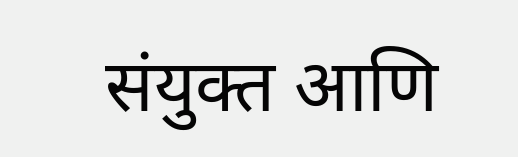संयुक्त आणि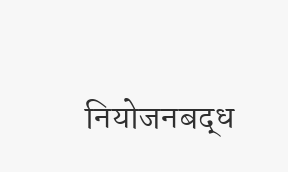नियोजनबद्ध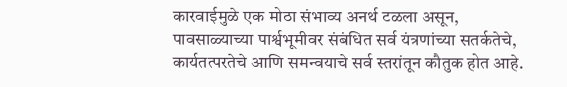कारवाईमुळे एक मोठा संभाव्य अनर्थ टळला असून, पावसाळ्याच्या पार्श्वभूमीवर संबंधित सर्व यंत्रणांच्या सतर्कतेचे, कार्यतत्परतेचे आणि समन्वयाचे सर्व स्तरांतून कौतुक होत आहे.